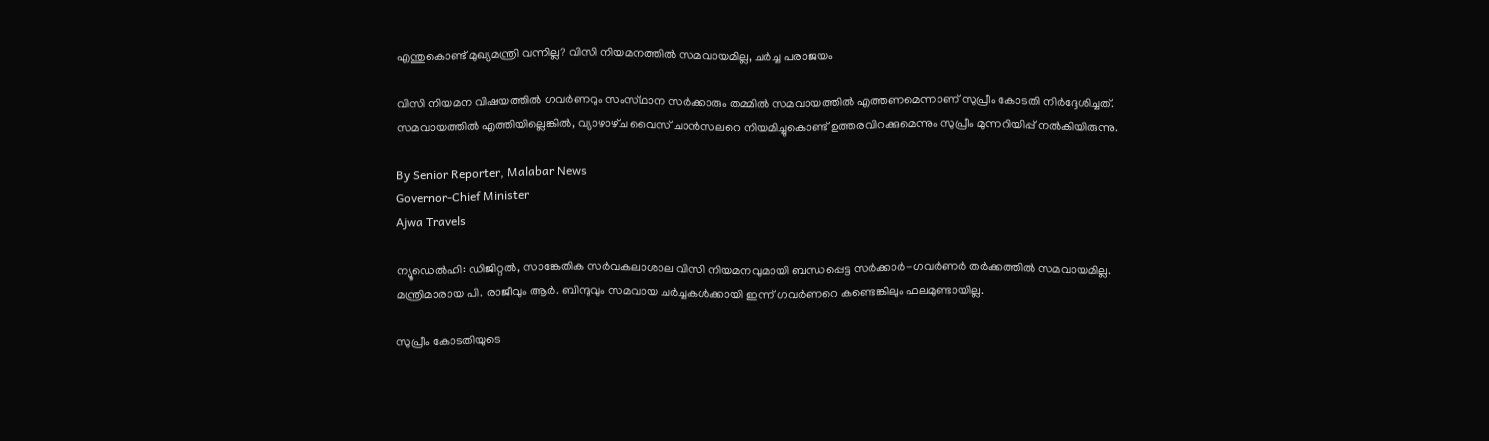എന്തുകൊണ്ട് മുഖ്യമന്ത്രി വന്നില്ല? വിസി നിയമനത്തിൽ സമവായമില്ല, ചർച്ച പരാജയം

വിസി നിയമന വിഷയത്തിൽ ഗവർണറും സംസ്‌ഥാന സർക്കാരും തമ്മിൽ സമവായത്തിൽ എത്തണമെന്നാണ് സുപ്രീം കോടതി നിർദ്ദേശിച്ചത്. സമവായത്തിൽ എത്തിയില്ലെങ്കിൽ, വ്യാഴാഴ്‌ച വൈസ് ചാൻസലറെ നിയമിച്ചുകൊണ്ട് ഉത്തരവിറക്കുമെന്നും സുപ്രീം മുന്നറിയിപ്പ് നൽകിയിരുന്നു.

By Senior Reporter, Malabar News
Governor-Chief Minister
Ajwa Travels

ന്യൂഡെൽഹി: ഡിജിറ്റൽ, സാങ്കേതിക സർവകലാശാല വിസി നിയമനവുമായി ബന്ധപ്പെട്ട സർക്കാർ-ഗവർണർ തർക്കത്തിൽ സമവായമില്ല. മന്ത്രിമാരായ പി. രാജീവും ആർ. ബിന്ദുവും സമവായ ചർച്ചകൾക്കായി ഇന്ന് ഗവർണറെ കണ്ടെങ്കിലും ഫലമുണ്ടായില്ല.

സുപ്രീം കോടതിയുടെ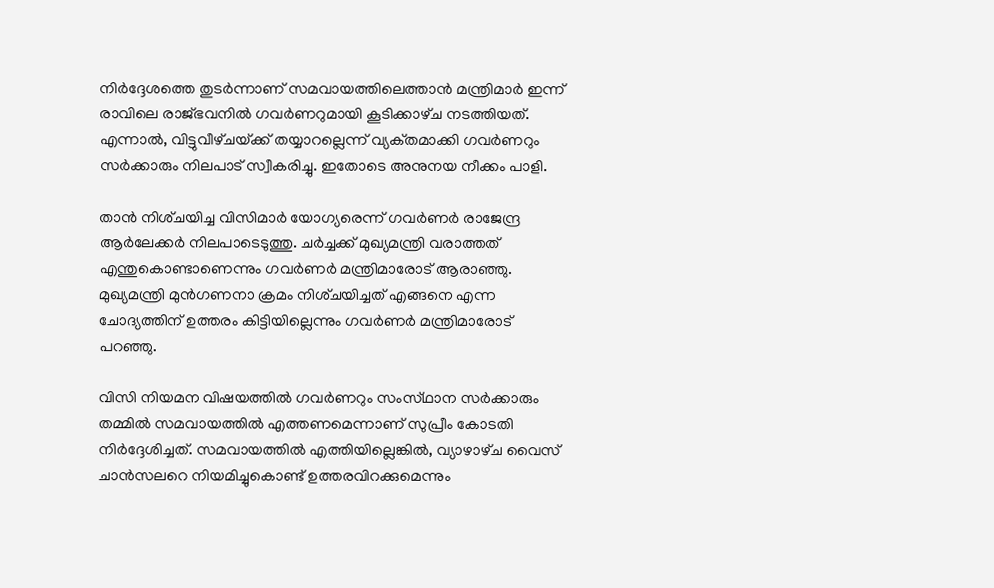നിർദ്ദേശത്തെ തുടർന്നാണ് സമവായത്തിലെത്താൻ മന്ത്രിമാർ ഇന്ന് രാവിലെ രാജ്‌ഭവനിൽ ഗവർണറുമായി കൂടിക്കാഴ്‌ച നടത്തിയത്. എന്നാൽ, വിട്ടുവീഴ്‌ചയ്‌ക്ക് തയ്യാറല്ലെന്ന് വ്യക്‌തമാക്കി ഗവർണറും സർക്കാരും നിലപാട് സ്വീകരിച്ചു. ഇതോടെ അനുനയ നീക്കം പാളി.

താൻ നിശ്‌ചയിച്ച വിസിമാർ യോഗ്യരെന്ന് ഗവർണർ രാജേന്ദ്ര ആർലേക്കർ നിലപാടെടുത്തു. ചർച്ചക്ക് മുഖ്യമന്ത്രി വരാത്തത് എന്തുകൊണ്ടാണെന്നും ഗവർണർ മന്ത്രിമാരോട് ആരാഞ്ഞു. മുഖ്യമന്ത്രി മുൻഗണനാ ക്രമം നിശ്‌ചയിച്ചത് എങ്ങനെ എന്ന ചോദ്യത്തിന് ഉത്തരം കിട്ടിയില്ലെന്നും ഗവർണർ മന്ത്രിമാരോട് പറഞ്ഞു.

വിസി നിയമന വിഷയത്തിൽ ഗവർണറും സംസ്‌ഥാന സർക്കാരും തമ്മിൽ സമവായത്തിൽ എത്തണമെന്നാണ് സുപ്രീം കോടതി നിർദ്ദേശിച്ചത്. സമവായത്തിൽ എത്തിയില്ലെങ്കിൽ, വ്യാഴാഴ്‌ച വൈസ് ചാൻസലറെ നിയമിച്ചുകൊണ്ട് ഉത്തരവിറക്കുമെന്നും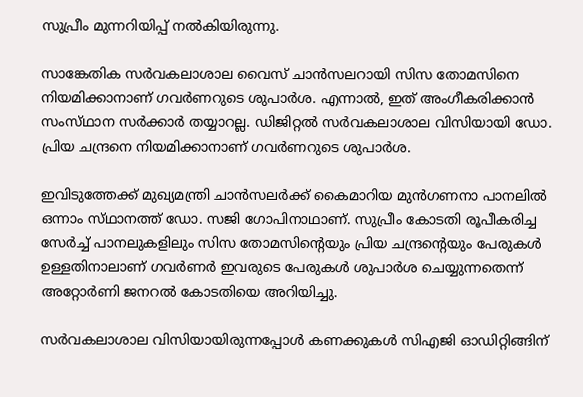സുപ്രീം മുന്നറിയിപ്പ് നൽകിയിരുന്നു.

സാങ്കേതിക സർവകലാശാല വൈസ് ചാൻസലറായി സിസ തോമസിനെ നിയമിക്കാനാണ് ഗവർണറുടെ ശുപാർശ. എന്നാൽ, ഇത് അംഗീകരിക്കാൻ സംസ്‌ഥാന സർക്കാർ തയ്യാറല്ല. ഡിജിറ്റൽ സർവകലാശാല വിസിയായി ഡോ. പ്രിയ ചന്ദ്രനെ നിയമിക്കാനാണ് ഗവർണറുടെ ശുപാർശ.

ഇവിടുത്തേക്ക് മുഖ്യമന്ത്രി ചാൻസലർക്ക് കൈമാറിയ മുൻഗണനാ പാനലിൽ ഒന്നാം സ്‌ഥാനത്ത്‌ ഡോ. സജി ഗോപിനാഥാണ്. സുപ്രീം കോടതി രൂപീകരിച്ച സേർച്ച് പാനലുകളിലും സിസ തോമസിന്റെയും പ്രിയ ചന്ദ്രന്റെയും പേരുകൾ ഉള്ളതിനാലാണ് ഗവർണർ ഇവരുടെ പേരുകൾ ശുപാർശ ചെയ്യുന്നതെന്ന് അറ്റോർണി ജനറൽ കോടതിയെ അറിയിച്ചു.

സർവകലാശാല വിസിയായിരുന്നപ്പോൾ കണക്കുകൾ സിഎജി ഓഡിറ്റിങ്ങിന്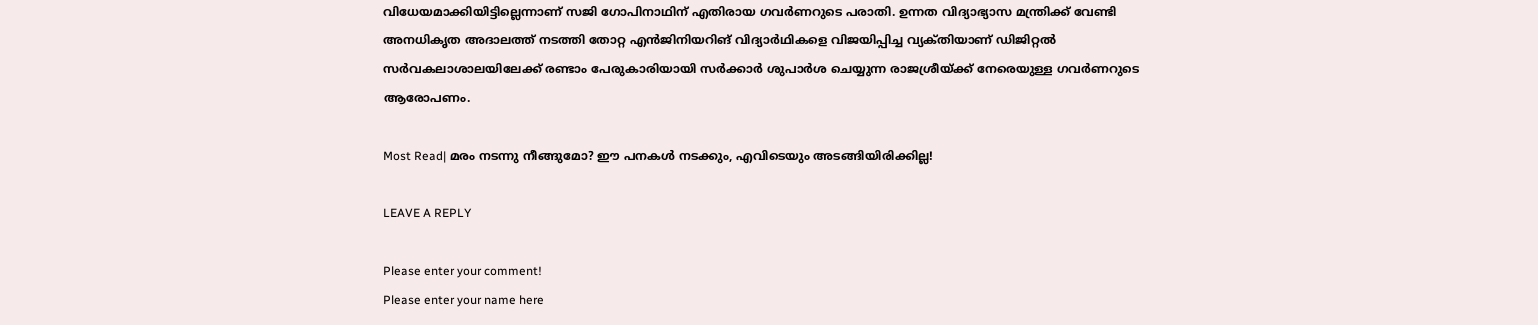വിധേയമാക്കിയിട്ടില്ലെന്നാണ് സജി ഗോപിനാഥിന് എതിരായ ഗവർണറുടെ പരാതി. ഉന്നത വിദ്യാഭ്യാസ മന്ത്രിക്ക് വേണ്ടി അനധികൃത അദാലത്ത് നടത്തി തോറ്റ എൻജിനിയറിങ് വിദ്യാർഥികളെ വിജയിപ്പിച്ച വ്യക്‌തിയാണ് ഡിജിറ്റൽ സർവകലാശാലയിലേക്ക് രണ്ടാം പേരുകാരിയായി സർക്കാർ ശുപാർശ ചെയ്യുന്ന രാജശ്രീയ്‌ക്ക് നേരെയുള്ള ഗവർണറുടെ ആരോപണം.

Most Read| മരം നടന്നു നീങ്ങുമോ? ഈ പനകൾ നടക്കും, എവിടെയും അടങ്ങിയിരിക്കില്ല!

LEAVE A REPLY

Please enter your comment!
Please enter your name here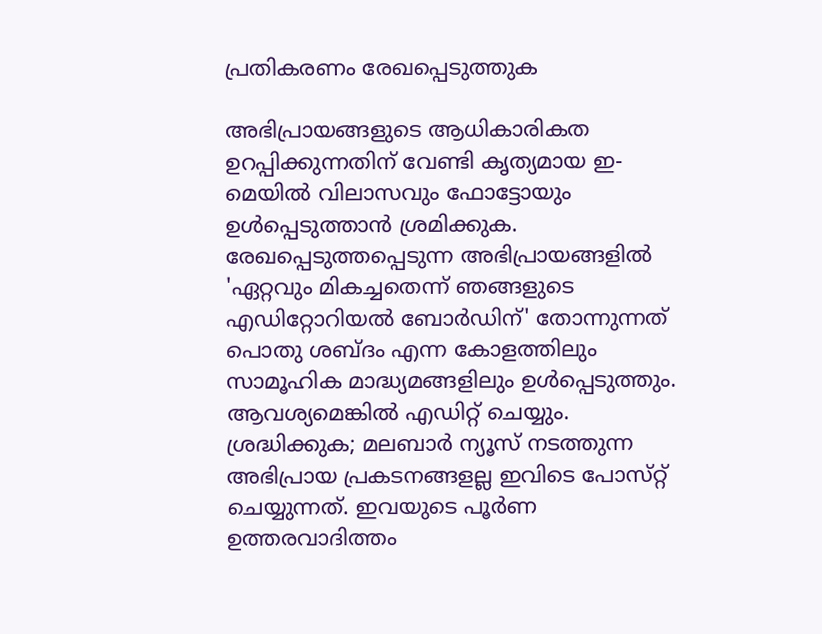പ്രതികരണം രേഖപ്പെടുത്തുക

അഭിപ്രായങ്ങളുടെ ആധികാരികത ഉറപ്പിക്കുന്നതിന് വേണ്ടി കൃത്യമായ ഇ-മെയിൽ വിലാസവും ഫോട്ടോയും ഉൾപ്പെടുത്താൻ ശ്രമിക്കുക. രേഖപ്പെടുത്തപ്പെടുന്ന അഭിപ്രായങ്ങളിൽ 'ഏറ്റവും മികച്ചതെന്ന് ഞങ്ങളുടെ എഡിറ്റോറിയൽ ബോർഡിന്' തോന്നുന്നത് പൊതു ശബ്‌ദം എന്ന കോളത്തിലും സാമൂഹിക മാദ്ധ്യമങ്ങളിലും ഉൾപ്പെടുത്തും. ആവശ്യമെങ്കിൽ എഡിറ്റ് ചെയ്യും. ശ്രദ്ധിക്കുക; മലബാർ ന്യൂസ് നടത്തുന്ന അഭിപ്രായ പ്രകടനങ്ങളല്ല ഇവിടെ പോസ്‌റ്റ് ചെയ്യുന്നത്. ഇവയുടെ പൂർണ ഉത്തരവാദിത്തം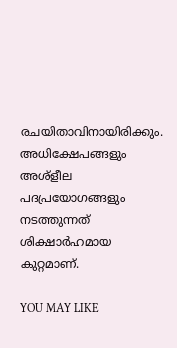രചയിതാവിനായിരിക്കും. അധിക്ഷേപങ്ങളും അശ്‌ളീല പദപ്രയോഗങ്ങളും നടത്തുന്നത് ശിക്ഷാർഹമായ കുറ്റമാണ്.

YOU MAY LIKE